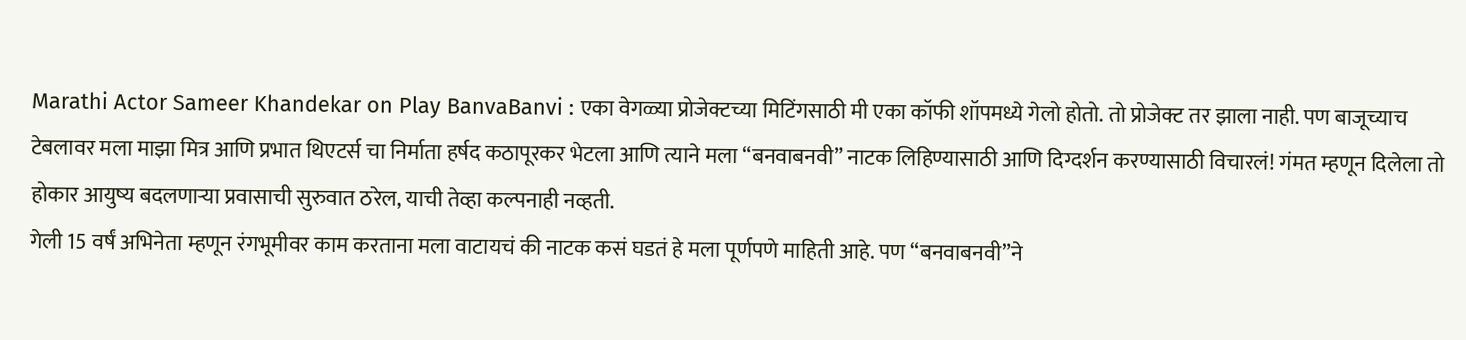Marathi Actor Sameer Khandekar on Play BanvaBanvi : एका वेगळ्या प्रोजेक्टच्या मिटिंगसाठी मी एका कॉफी शॉपमध्ये गेलो होतो. तो प्रोजेक्ट तर झाला नाही. पण बाजूच्याच टेबलावर मला माझा मित्र आणि प्रभात थिएटर्स चा निर्माता हर्षद कठापूरकर भेटला आणि त्याने मला “बनवाबनवी” नाटक लिहिण्यासाठी आणि दिग्दर्शन करण्यासाठी विचारलं! गंमत म्हणून दिलेला तो होकार आयुष्य बदलणाऱ्या प्रवासाची सुरुवात ठरेल, याची तेव्हा कल्पनाही नव्हती.
गेली 15 वर्षं अभिनेता म्हणून रंगभूमीवर काम करताना मला वाटायचं की नाटक कसं घडतं हे मला पूर्णपणे माहिती आहे. पण “बनवाबनवी”ने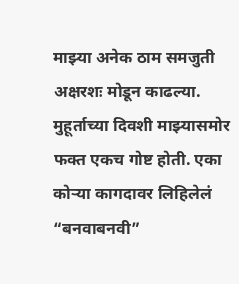माझ्या अनेक ठाम समजुती अक्षरशः मोडून काढल्या. मुहूर्ताच्या दिवशी माझ्यासमोर फक्त एकच गोष्ट होती. एका कोऱ्या कागदावर लिहिलेलं “बनवाबनवी”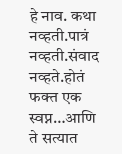हे नाव. कथा नव्हती.पात्रं नव्हती.संवाद नव्हते.होतं फक्त एक स्वप्न…आणि ते सत्यात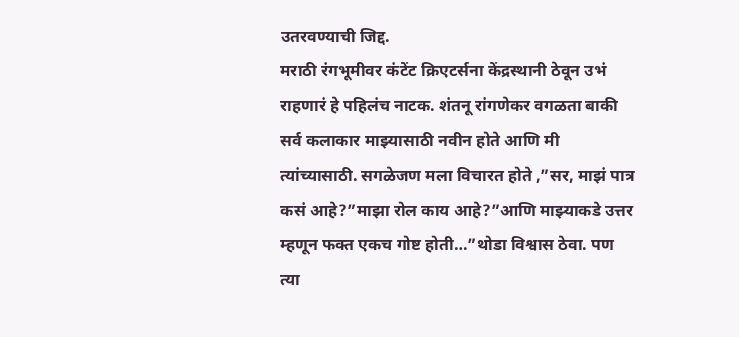उतरवण्याची जिद्द.
मराठी रंगभूमीवर कंटेंट क्रिएटर्सना केंद्रस्थानी ठेवून उभं राहणारं हे पहिलंच नाटक. शंतनू रांगणेकर वगळता बाकी सर्व कलाकार माझ्यासाठी नवीन होते आणि मी त्यांच्यासाठी. सगळेजण मला विचारत होते ,”सर, माझं पात्र कसं आहे?”माझा रोल काय आहे?”आणि माझ्याकडे उत्तर म्हणून फक्त एकच गोष्ट होती…”थोडा विश्वास ठेवा. पण त्या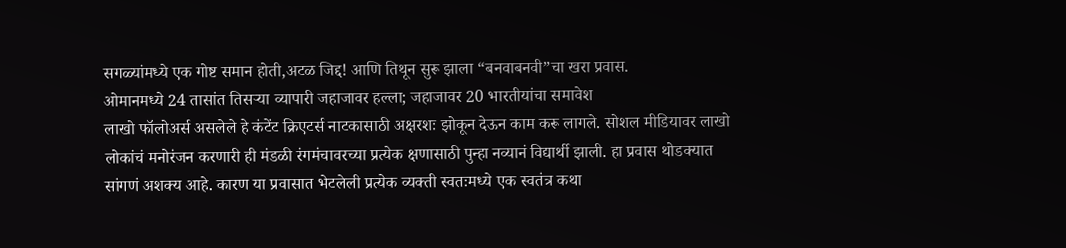सगळ्यांमध्ये एक गोष्ट समान होती,अटळ जिद्द! आणि तिथून सुरू झाला “बनवाबनवी”चा खरा प्रवास.
ओमानमध्ये 24 तासांत तिसऱ्या व्यापारी जहाजावर हल्ला; जहाजावर 20 भारतीयांचा समावेश
लाखो फॉलोअर्स असलेले हे कंटेंट क्रिएटर्स नाटकासाठी अक्षरशः झोकून देऊन काम करू लागले. सोशल मीडियावर लाखो लोकांचं मनोरंजन करणारी ही मंडळी रंगमंचावरच्या प्रत्येक क्षणासाठी पुन्हा नव्यानं विद्यार्थी झाली. हा प्रवास थोडक्यात सांगणं अशक्य आहे. कारण या प्रवासात भेटलेली प्रत्येक व्यक्ती स्वतःमध्ये एक स्वतंत्र कथा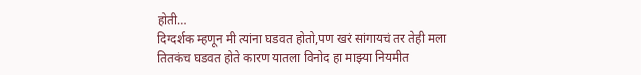होती…
दिग्दर्शक म्हणून मी त्यांना घडवत होतो,पण खरं सांगायचं तर तेही मला तितकंच घडवत होते कारण यातला विनोद हा माझ्या नियमीत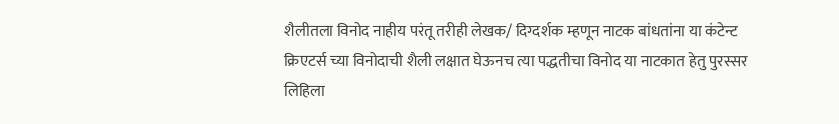शैलीतला विनोद नाहीय परंतू तरीही लेखक/ दिग्दर्शक म्हणून नाटक बांधतांना या कंटेन्ट क्रिएटर्स च्या विनोदाची शैली लक्षात घेऊनच त्या पद्धतीचा विनोद या नाटकात हेतु पुरस्सर लिहिला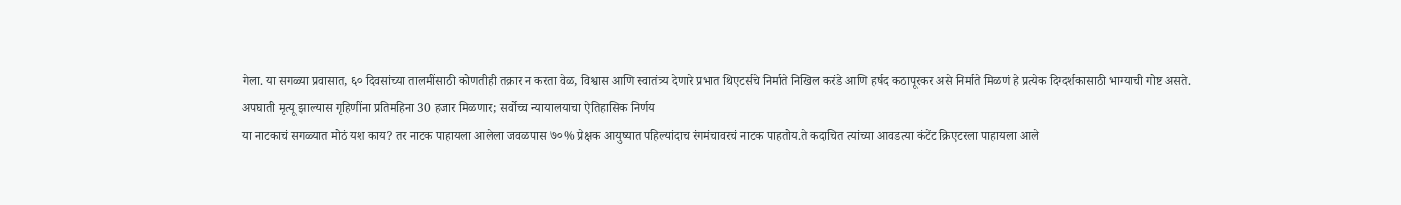गेला. या सगळ्या प्रवासात, ६० दिवसांच्या तालमींसाठी कोणतीही तक्रार न करता वेळ, विश्वास आणि स्वातंत्र्य देणारे प्रभात थिएटर्सचे निर्माते निखिल करंडे आणि हर्षद कठापूरकर असे निर्माते मिळणं हे प्रत्येक दिग्दर्शकासाठी भाग्याची गोष्ट असते.
अपघाती मृत्यू झाल्यास गृहिणींना प्रतिमहिना 30 हजार मिळणार; सर्वोच्च न्यायालयाचा ऐतिहासिक निर्णय
या नाटकाचं सगळ्यात मोठं यश काय? तर नाटक पाहायला आलेला जवळपास ७०% प्रेक्षक आयुष्यात पहिल्यांदाच रंगमंचावरचं नाटक पाहतोय.ते कदाचित त्यांच्या आवडत्या कंटेंट क्रिएटरला पाहायला आले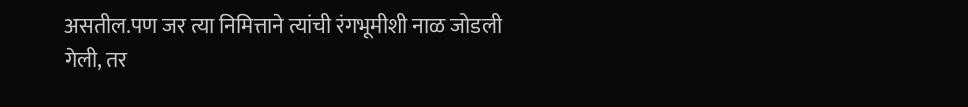असतील.पण जर त्या निमित्ताने त्यांची रंगभूमीशी नाळ जोडली गेली, तर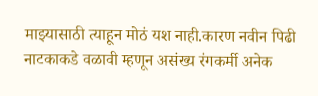माझ्यासाठी त्याहून मोठं यश नाही.कारण नवीन पिढी नाटकाकडे वळावी म्हणून असंख्य रंगकर्मी अनेक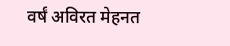वर्षं अविरत मेहनत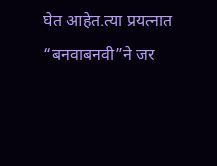घेत आहेत.त्या प्रयत्नात “बनवाबनवी”ने जर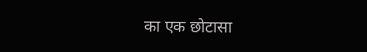का एक छोटासा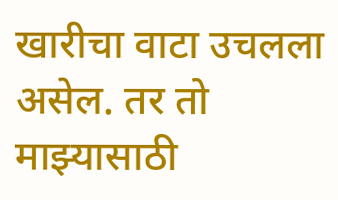खारीचा वाटा उचलला असेल. तर तो माझ्यासाठी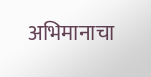अभिमानाचा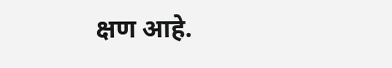क्षण आहे.